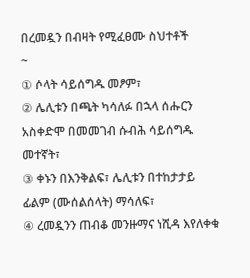በረመዷን በብዛት የሚፈፀሙ ስህተቶች
~
① ሶላት ሳይሰግዱ መፆም፣
② ሌሊቱን በጫት ካሳለፉ በኋላ ሰሑርን አስቀድሞ በመመገብ ሱብሕ ሳይሰግዱ መተኛት፣
③ ቀኑን በእንቅልፍ፣ ሌሊቱን በተከታታይ ፊልም (ሙሰልሰላት) ማሳለፍ፣
④ ረመዷንን ጠብቆ መንዙማና ነሺዳ እየለቀቁ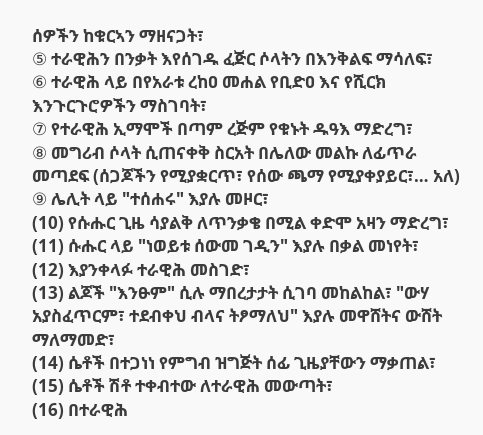ሰዎችን ከቁርኣን ማዘናጋት፣
⑤ ተራዊሕን በንቃት እየሰገዱ ፈጅር ሶላትን በእንቅልፍ ማሳለፍ፣
⑥ ተራዊሕ ላይ በየአራቱ ረከዐ መሐል የቢድዐ እና የሺርክ እንጉርጉሮዎችን ማስገባት፣
⑦ የተራዊሕ ኢማሞች በጣም ረጅም የቁኑት ዱዓእ ማድረግ፣
⑧ መግሪብ ሶላት ሲጠናቀቅ ስርአት በሌለው መልኩ ለፊጥራ መጣደፍ (ሰጋጆችን የሚያቋርጥ፣ የሰው ጫማ የሚያቀያይር፣… አለ)
⑨ ሌሊት ላይ "ተሰሐሩ" እያሉ መዞር፣
(10) የሱሑር ጊዜ ሳያልቅ ለጥንቃቄ በሚል ቀድሞ አዛን ማድረግ፣
(11) ሱሑር ላይ "ነወይቱ ሰውመ ገዲን" እያሉ በቃል መነየት፣
(12) እያንቀላፉ ተራዊሕ መስገድ፣
(13) ልጆች "እንፁም" ሲሉ ማበረታታት ሲገባ መከልከል፣ "ውሃ አያስፈጥርም፣ ተደብቀህ ብላና ትፆማለህ" እያሉ መዋሸትና ውሸት ማለማመድ፣
(14) ሴቶች በተጋነነ የምግብ ዝግጅት ሰፊ ጊዜያቸውን ማቃጠል፣
(15) ሴቶች ሽቶ ተቀብተው ለተራዊሕ መውጣት፣
(16) በተራዊሕ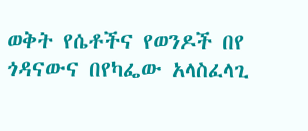ወቅት የሴቶችና የወንዶች በየ ጎዳናውና በየካፌው አላስፈላጊ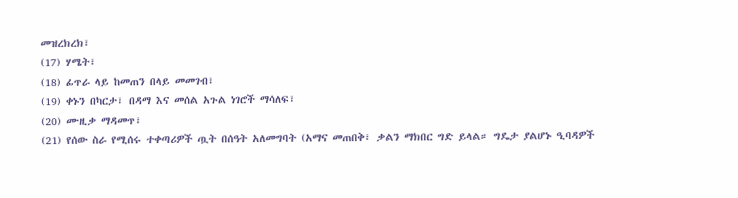መዝረክረክ፣
(17) ሃሜት፣
(18) ፊጥራ ላይ ከመጠን በላይ መመገብ፣
(19) ቀኑን በካርታ፣ በዳማ እና መሰል አጉል ነገሮች ማሳለፍ፣
(20) ሙዚቃ ማዳመጥ፣
(21) የሰው ስራ የሚሰሩ ተቀጣሪዎች ጧት በሰዓት አለመግባት (አማና መጠበቅ፣ ቃልን ማክበር ግድ ይላል። ግዴታ ያልሆኑ ዒባዳዎች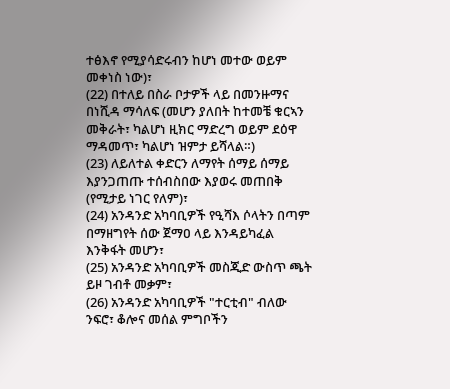ተፅእኖ የሚያሳድሩብን ከሆነ መተው ወይም መቀነስ ነው)፣
(22) በተለይ በስራ ቦታዎች ላይ በመንዙማና በነሺዳ ማሳለፍ (መሆን ያለበት ከተመቼ ቁርኣን መቅራት፣ ካልሆነ ዚክር ማድረግ ወይም ደዕዋ ማዳመጥ፣ ካልሆነ ዝምታ ይሻላል።)
(23) ለይለተል ቀድርን ለማየት ሰማይ ሰማይ እያንጋጠጡ ተሰብስበው እያወሩ መጠበቅ (የሚታይ ነገር የለም)፣
(24) አንዳንድ አካባቢዎች የዒሻእ ሶላትን በጣም በማዘግየት ሰው ጀማዐ ላይ እንዳይካፈል እንቅፋት መሆን፣
(25) አንዳንድ አካባቢዎች መስጂድ ውስጥ ጫት ይዞ ገብቶ መቃም፣
(26) አንዳንድ አካባቢዎች "ተርቲብ" ብለው ንፍሮ፣ ቆሎና መሰል ምግቦችን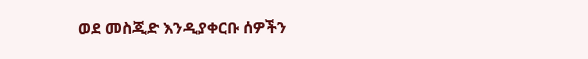ወደ መስጂድ እንዲያቀርቡ ሰዎችን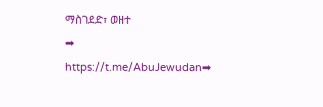ማስገደድ፣ ወዘተ
➡
https://t.me/AbuJewudan➡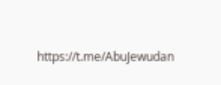https://t.me/AbuJewudan